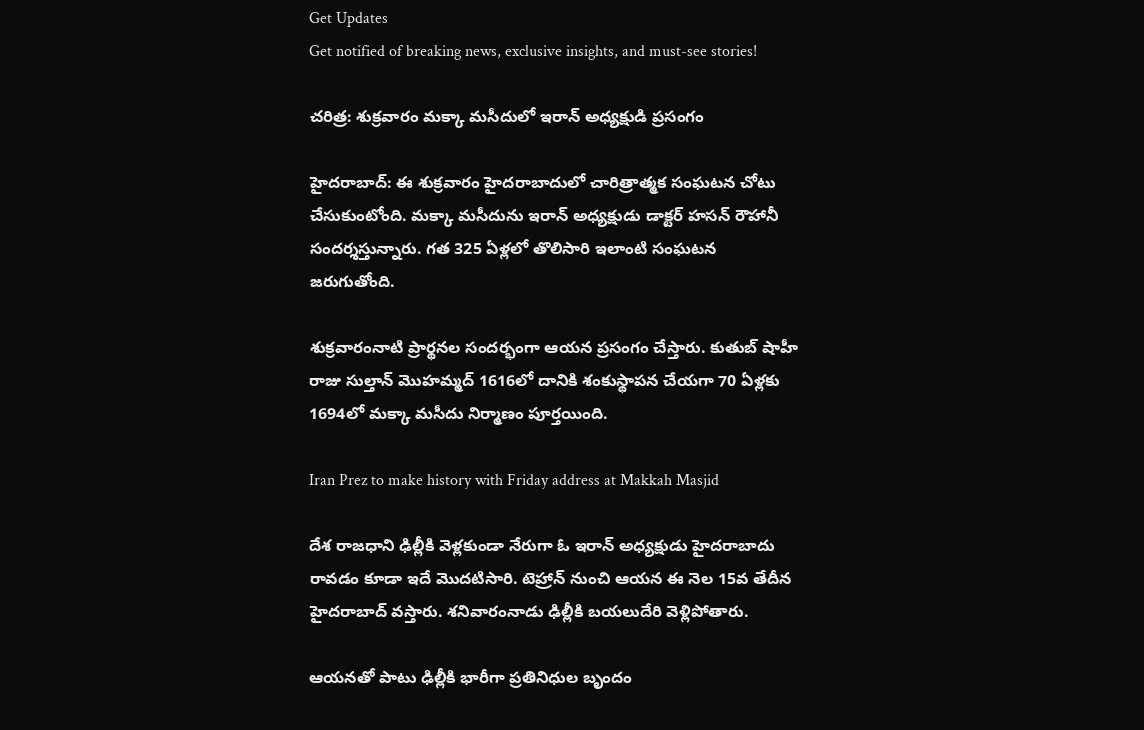Get Updates
Get notified of breaking news, exclusive insights, and must-see stories!

చరిత్ర: శుక్రవారం మక్కా మసీదులో ఇరాన్ అధ్యక్షుడి ప్రసంగం

హైదరాబాద్: ఈ శుక్రవారం హైదరాబాదులో చారిత్రాత్మక సంఘటన చోటు చేసుకుంటోంది. మక్కా మసీదును ఇరాన్ అధ్యక్షుడు డాక్టర్ హసన్ రౌహానీ సందర్శస్తున్నారు. గత 325 ఏళ్లలో తొలిసారి ఇలాంటి సంఘటన జరుగుతోంది.

శుక్రవారంనాటి ప్రార్థనల సందర్భంగా ఆయన ప్రసంగం చేస్తారు. కుతుబ్ షాహీ రాజు సుల్తాన్ మొహమ్మద్ 1616లో దానికి శంకుస్థాపన చేయగా 70 ఏళ్లకు 1694లో మక్కా మసీదు నిర్మాణం పూర్తయింది.

Iran Prez to make history with Friday address at Makkah Masjid

దేశ రాజధాని ఢిల్లీకి వెళ్లకుండా నేరుగా ఓ ఇరాన్ అధ్యక్షుడు హైదరాబాదు రావడం కూడా ఇదే మొదటిసారి. టెహ్రాన్ నుంచి ఆయన ఈ నెల 15వ తేదీన హైదరాబాద్ వస్తారు. శనివారంనాడు ఢిల్లీకి బయలుదేరి వెళ్లిపోతారు.

ఆయనతో పాటు ఢిల్లీకి భారీగా ప్రతినిధుల బృందం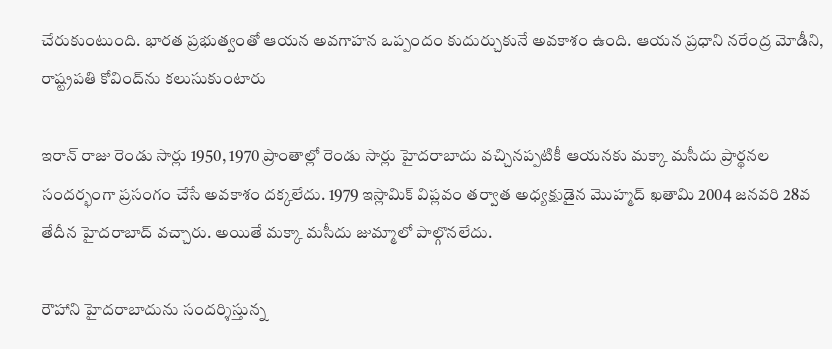చేరుకుంటుంది. భారత ప్రభుత్వంతో ఆయన అవగాహన ఒప్పందం కుదుర్చుకునే అవకాశం ఉంది. ఆయన ప్రధాని నరేంద్ర మోడీని, రాష్ట్రపతి కోవింద్‌ను కలుసుకుంటారు

ఇరాన్ రాజు రెండు సార్లు 1950, 1970 ప్రాంతాల్లో రెండు సార్లు హైదరాబాదు వచ్చినప్పటికీ ఆయనకు మక్కా మసీదు ప్రార్థనల సందర్భంగా ప్రసంగం చేసే అవకాశం దక్కలేదు. 1979 ఇస్లామిక్ విప్లవం తర్వాత అధ్యక్షుడైన మొహ్మద్ ఖతామి 2004 జనవరి 28వ తేదీన హైదరాబాద్ వచ్చారు. అయితే మక్కా మసీదు జుమ్మాలో పాల్గొనలేదు.

రౌహాని హైదరాబాదును సందర్శిస్తున్న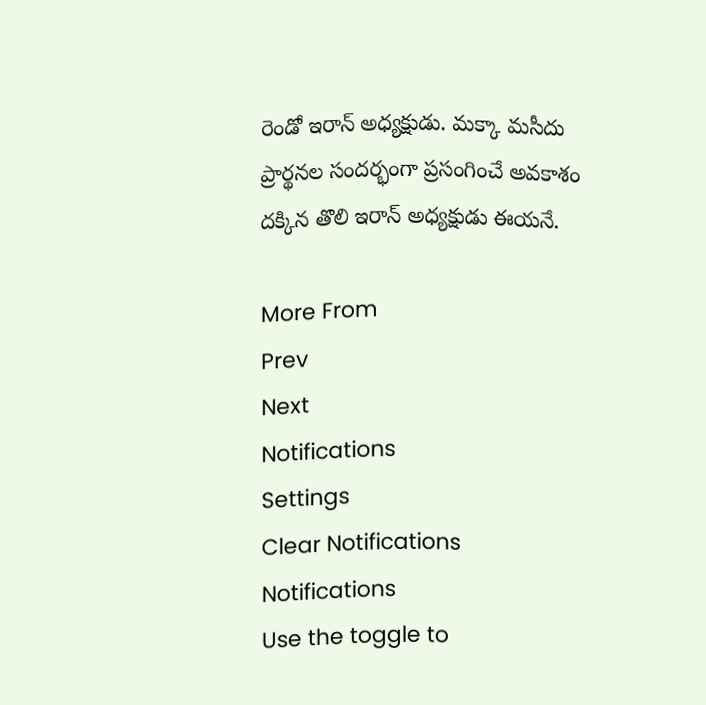రెండో ఇరాన్ అధ్యక్షుడు. మక్కా మసీదు ప్రార్థనల సందర్భంగా ప్రసంగించే అవకాశం దక్కిన తొలి ఇరాన్ అధ్యక్షుడు ఈయనే.

More From
Prev
Next
Notifications
Settings
Clear Notifications
Notifications
Use the toggle to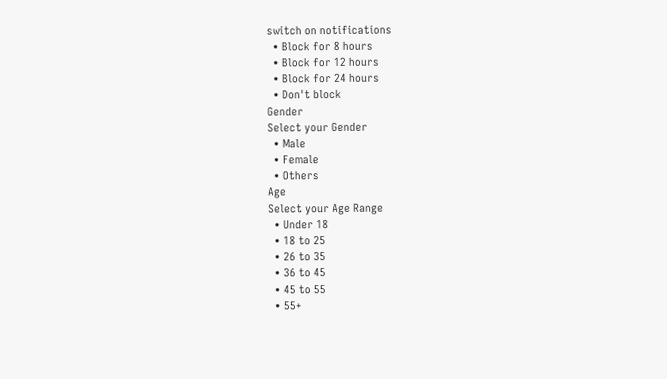switch on notifications
  • Block for 8 hours
  • Block for 12 hours
  • Block for 24 hours
  • Don't block
Gender
Select your Gender
  • Male
  • Female
  • Others
Age
Select your Age Range
  • Under 18
  • 18 to 25
  • 26 to 35
  • 36 to 45
  • 45 to 55
  • 55+